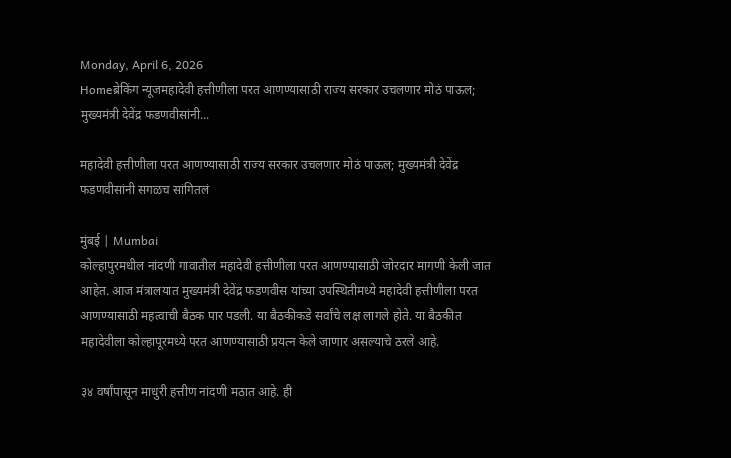Monday, April 6, 2026
Homeब्रेकिंग न्यूजमहादेवी हत्तीणीला परत आणण्यासाठी राज्य सरकार उचलणार मोठं पाऊल; मुख्यमंत्री देवेंद्र फडणवीसांनी...

महादेवी हत्तीणीला परत आणण्यासाठी राज्य सरकार उचलणार मोठं पाऊल; मुख्यमंत्री देवेंद्र फडणवीसांनी सगळच सांगितलं

मुंबई | Mumbai
कोल्हापुरमधील नांदणी गावातील महादेवी हत्तीणीला परत आणण्यासाठी जोरदार मागणी केली जात आहेत. आज मंत्रालयात मुख्यमंत्री देवेंद्र फडणवीस यांच्या उपस्थितीमध्ये महादेवी हत्तीणीला परत आणण्यासाठी महत्वाची बैठक पार पडली. या बैठकीकडे सर्वांचे लक्ष लागले होते. या बैठकीत महादेवीला कोल्हापूरमध्ये परत आणण्यासाठी प्रयत्न केले जाणार असल्याचे ठरले आहे.

३४ वर्षांपासून माधुरी हत्तीण नांदणी मठात आहे. ही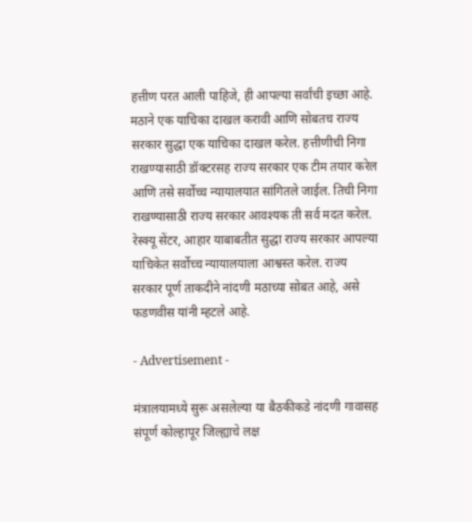हत्तीण परत आली पाहिजे, ही आपल्या सर्वांची इच्छा आहे. मठाने एक याचिका दाखल करावी आणि सोबतच राज्य सरकार सुद्धा एक याचिका दाखल करेल. हत्तीणीची निगा राखण्यासाठी डॉक्टरसह राज्य सरकार एक टीम तयार करेल आणि तसे सर्वोच्च न्यायालयात सांगितले जाईल. तिची निगा राखण्यासाठी राज्य सरकार आवश्यक ती सर्व मदत करेल. रेस्क्यू सेंटर, आहार याबाबतीत सुद्धा राज्य सरकार आपल्या याचिकेत सर्वोच्च न्यायालयाला आश्वस्त करेल. राज्य सरकार पूर्ण ताकदीने नांदणी मठाच्या सोबत आहे, असे फडणवीस यांनी म्हटले आहे.

- Advertisement -

मंत्रालयामध्ये सुरू असलेल्या या बैठकीकडे नांदणी गावासह संपूर्ण कोल्हापूर जिल्ह्याचे लक्ष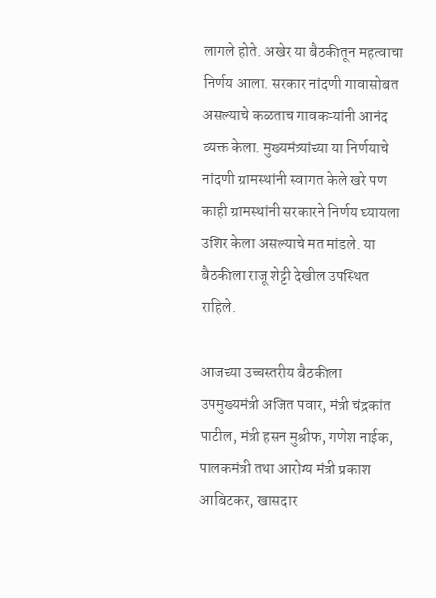लागले होते. अखेर या बैठकीतून महत्वाचा निर्णय आला. सरकार नांदणी गावासोबत असल्याचे कळताच गावकऱ्यांनी आनंद व्यक्त केला. मुख्यमंत्र्यांच्या या निर्णयाचे नांदणी ग्रामस्थांनी स्वागत केले खरे पण काही ग्रामस्थांनी सरकारने निर्णय घ्यायला उशिर केला असल्याचे मत मांडले. या बैठकीला राजू शेट्टी देखील उपस्थित राहिले.

आजच्या उच्चस्तरीय बैठकीला उपमुख्यमंत्री अजित पवार, मंत्री चंद्रकांत पाटील, मंत्री हसन मुश्रीफ, गणेश नाईक, पालकमंत्री तथा आरोग्य मंत्री प्रकाश आबिटकर, खासदार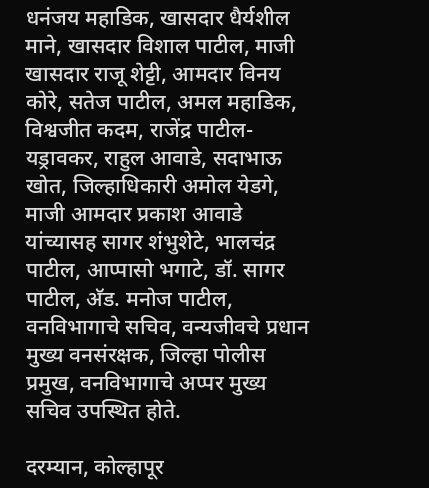धनंजय महाडिक, खासदार धैर्यशील माने, खासदार विशाल पाटील, माजी खासदार राजू शेट्टी, आमदार विनय कोरे, सतेज पाटील, अमल महाडिक, विश्वजीत कदम, राजेंद्र पाटील-यड्रावकर, राहुल आवाडे, सदाभाऊ खोत, जिल्हाधिकारी अमोल येडगे, माजी आमदार प्रकाश आवाडे यांच्यासह सागर शंभुशेटे, भालचंद्र पाटील, आप्पासो भगाटे, डॉ. सागर पाटील, अ‍ॅड. मनोज पाटील, वनविभागाचे सचिव, वन्यजीवचे प्रधान मुख्य वनसंरक्षक, जिल्हा पोलीस प्रमुख, वनविभागाचे अप्पर मुख्य सचिव उपस्थित होते.

दरम्यान, कोल्हापूर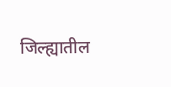जिल्ह्यातील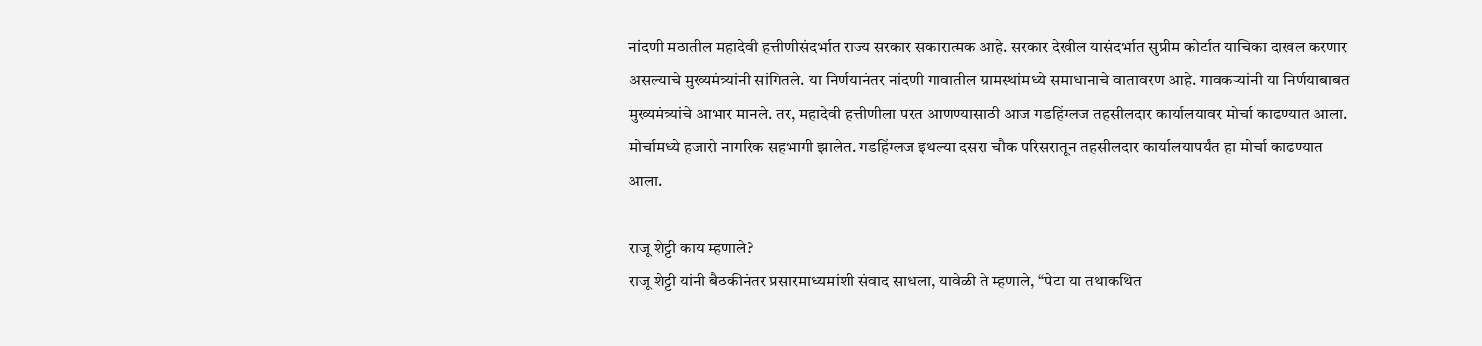नांदणी मठातील महादेवी हत्तीणीसंदर्भात राज्य सरकार सकारात्मक आहे. सरकार देखील यासंदर्भात सुप्रीम कोर्टात याचिका दाखल करणार असल्याचे मुख्यमंत्र्यांनी सांगितले. या निर्णयानंतर नांदणी गावातील ग्रामस्थांमध्ये समाधानाचे वातावरण आहे. गावकऱ्यांनी या निर्णयाबाबत मुख्यमंत्र्यांचे आभार मानले. तर, महादेवी हत्तीणीला परत आणण्यासाठी आज गडहिंग्लज तहसीलदार कार्यालयावर मोर्चा काढण्यात आला. मोर्चामध्ये हजारो नागरिक सहभागी झालेत. गडहिंग्लज इथल्या दसरा चौक परिसरातून तहसीलदार कार्यालयापर्यंत हा मोर्चा काढण्यात आला.

राजू शेट्टी काय म्हणाले?
राजू शेट्टी यांनी बैठकीनंतर प्रसारमाध्यमांशी संवाद साधला, यावेळी ते म्हणाले, “पेटा या तथाकथित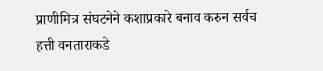प्राणीमित्र संघटनेने कशाप्रकारे बनाव करुन सर्वच हत्ती वनताराकडे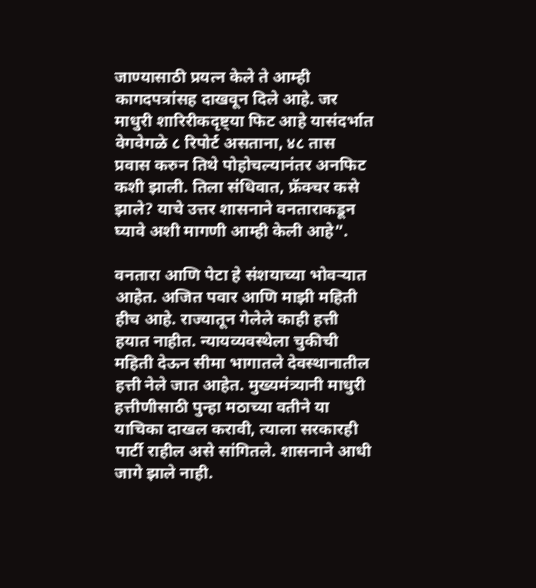जाण्यासाठी प्रयत्न केले ते आम्ही कागदपत्रांसह दाखवून दिले आहे. जर माधुरी शारिरीकदृष्ट्या फिट आहे यासंदर्भात वेगवेगळे ८ रिपोर्ट असताना, ४८ तास प्रवास करुन तिथे पोहोचल्यानंतर अनफिट कशी झाली. तिला संधिवात, फ्रॅक्चर कसे झाले? याचे उत्तर शासनाने वनताराकडून घ्यावे अशी मागणी आम्ही केली आहे”.

वनतारा आणि पेटा हे संशयाच्या भोवऱ्यात आहेत. अजित पवार आणि माझी महिती हीच आहे. राज्यातून गेलेले काही हत्ती हयात नाहीत. न्यायव्यवस्थेला चुकीची महिती देऊन सीमा भागातले देवस्थानातील हत्ती नेले जात आहेत. मुख्यमंत्र्यानी माधुरी हत्तीणीसाठी पुन्हा मठाच्या वतीने या याचिका दाखल करावी, त्याला सरकारही पार्टी राहील असे सांगितले. शासनाने आधी जागे झाले नाही.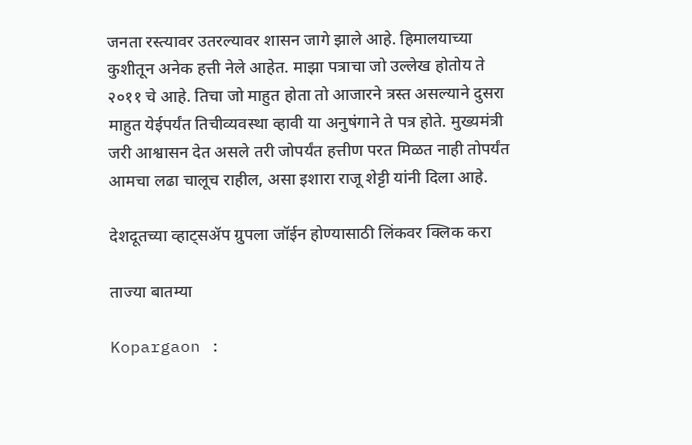जनता रस्त्यावर उतरल्यावर शासन जागे झाले आहे. हिमालयाच्या कुशीतून अनेक हत्ती नेले आहेत. माझा पत्राचा जो उल्लेख होतोय ते २०११ चे आहे. तिचा जो माहुत होता तो आजारने त्रस्त असल्याने दुसरा माहुत येईपर्यंत तिचीव्यवस्था व्हावी या अनुषंगाने ते पत्र होते. मुख्यमंत्री जरी आश्वासन देत असले तरी जोपर्यंत हत्तीण परत मिळत नाही तोपर्यंत आमचा लढा चालूच राहील, असा इशारा राजू शेट्टी यांनी दिला आहे.

देशदूतच्या व्हाट्सॲप ग्रुपला जॉईन होण्यासाठी लिंकवर क्लिक करा

ताज्या बातम्या

Kopargaon :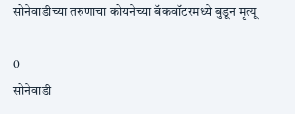सोनेवाडीच्या तरुणाचा कोयनेच्या बॅकवॉटरमध्ये बुडून मृत्यू

0
सोनेवाडी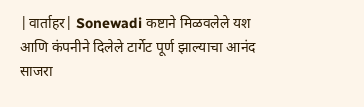|वार्ताहर| Sonewadi कष्टाने मिळवलेले यश आणि कंपनीने दिलेले टार्गेट पूर्ण झाल्याचा आनंद साजरा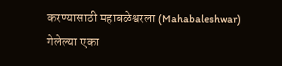करण्यासाठी महाबळेश्वरला (Mahabaleshwar) गेलेल्या एका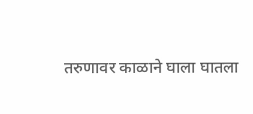तरुणावर काळाने घाला घातला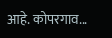आहे. कोपरगाव...